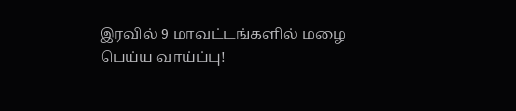இரவில் 9 மாவட்டங்களில் மழை பெய்ய வாய்ப்பு!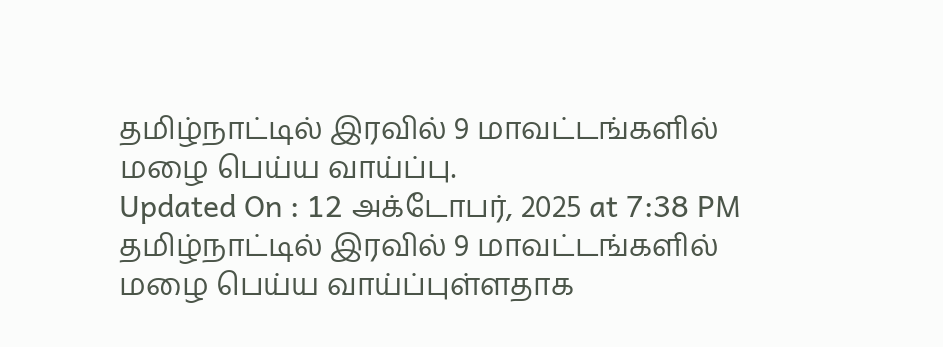தமிழ்நாட்டில் இரவில் 9 மாவட்டங்களில் மழை பெய்ய வாய்ப்பு.
Updated On : 12 அக்டோபர், 2025 at 7:38 PM
தமிழ்நாட்டில் இரவில் 9 மாவட்டங்களில் மழை பெய்ய வாய்ப்புள்ளதாக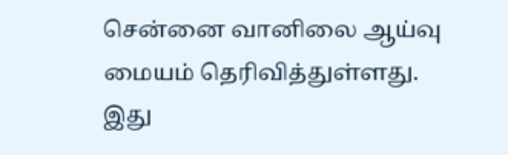சென்னை வானிலை ஆய்வு மையம் தெரிவித்துள்ளது.
இது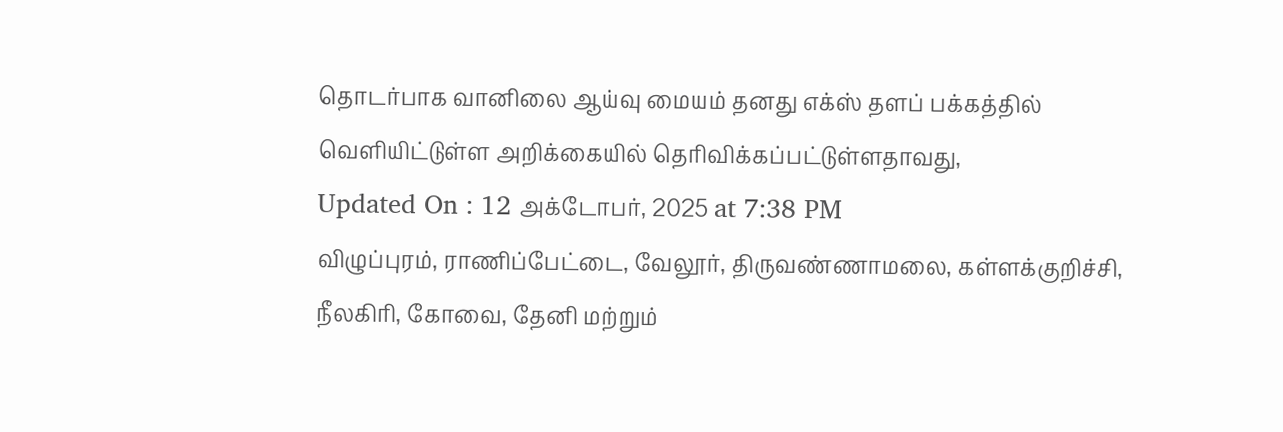தொடர்பாக வானிலை ஆய்வு மையம் தனது எக்ஸ் தளப் பக்கத்தில் வெளியிட்டுள்ள அறிக்கையில் தெரிவிக்கப்பட்டுள்ளதாவது,
Updated On : 12 அக்டோபர், 2025 at 7:38 PM
விழுப்புரம், ராணிப்பேட்டை, வேலூர், திருவண்ணாமலை, கள்ளக்குறிச்சி, நீலகிரி, கோவை, தேனி மற்றும்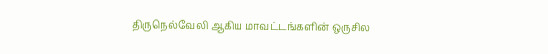திருநெல்வேலி ஆகிய மாவட்டங்களின் ஒருசில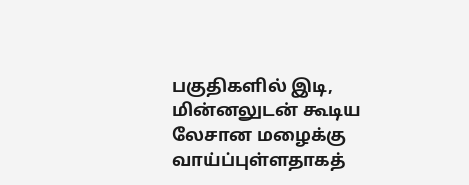பகுதிகளில் இடி, மின்னலுடன் கூடிய லேசான மழைக்கு வாய்ப்புள்ளதாகத்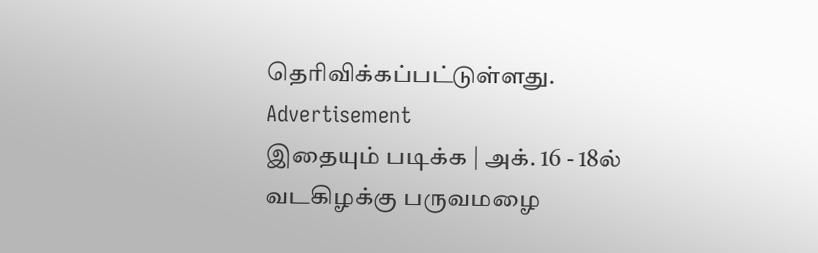தெரிவிக்கப்பட்டுள்ளது.
Advertisement
இதையும் படிக்க | அக். 16 - 18ல் வடகிழக்கு பருவமழை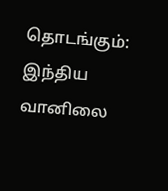தொடங்கும்: இந்திய வானிலை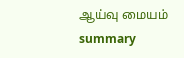ஆய்வு மையம்
summary